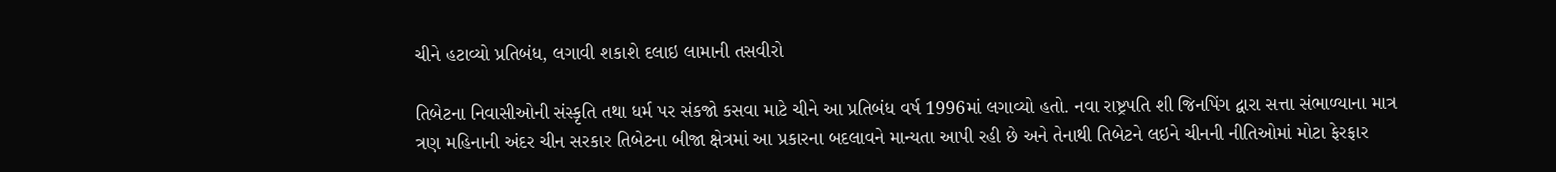ચીને હટાવ્યો પ્રતિબંધ, લગાવી શકાશે દલાઇ લામાની તસવીરો

તિબેટના નિવાસીઓની સંસ્કૃતિ તથા ધર્મ પર સંકજો કસવા માટે ચીને આ પ્રતિબંધ વર્ષ 1996માં લગાવ્યો હતો. નવા રાષ્ટ્રપતિ શી જિનપિંગ દ્વારા સત્તા સંભાળ્યાના માત્ર ત્રણ મહિનાની અંદર ચીન સરકાર તિબેટના બીજા ક્ષેત્રમાં આ પ્રકારના બદલાવને માન્યતા આપી રહી છે અને તેનાથી તિબેટને લઇને ચીનની નીતિઓમાં મોટા ફેરફાર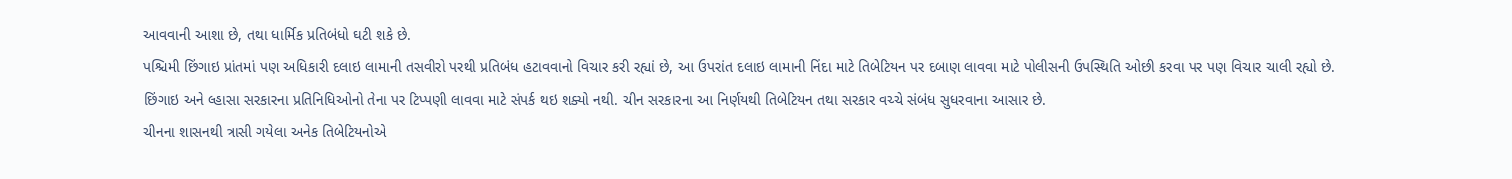આવવાની આશા છે, તથા ધાર્મિક પ્રતિબંધો ઘટી શકે છે.
પશ્ચિમી છિંગાઇ પ્રાંતમાં પણ અધિકારી દલાઇ લામાની તસવીરો પરથી પ્રતિબંધ હટાવવાનો વિચાર કરી રહ્યાં છે, આ ઉપરાંત દલાઇ લામાની નિંદા માટે તિબેટિયન પર દબાણ લાવવા માટે પોલીસની ઉપસ્થિતિ ઓછી કરવા પર પણ વિચાર ચાલી રહ્યો છે. છિંગાઇ અને લ્હાસા સરકારના પ્રતિનિધિઓનો તેના પર ટિપ્પણી લાવવા માટે સંપર્ક થઇ શક્યો નથી. ચીન સરકારના આ નિર્ણયથી તિબેટિયન તથા સરકાર વચ્ચે સંબંધ સુધરવાના આસાર છે.
ચીનના શાસનથી ત્રાસી ગયેલા અનેક તિબેટિયનોએ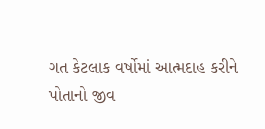ગત કેટલાક વર્ષોમાં આત્મદાહ કરીને પોતાનો જીવ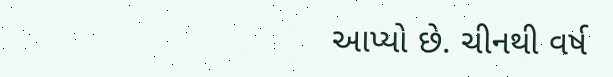આપ્યો છે. ચીનથી વર્ષ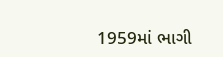1959માં ભાગી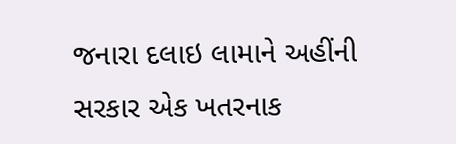જનારા દલાઇ લામાને અહીંની સરકાર એક ખતરનાક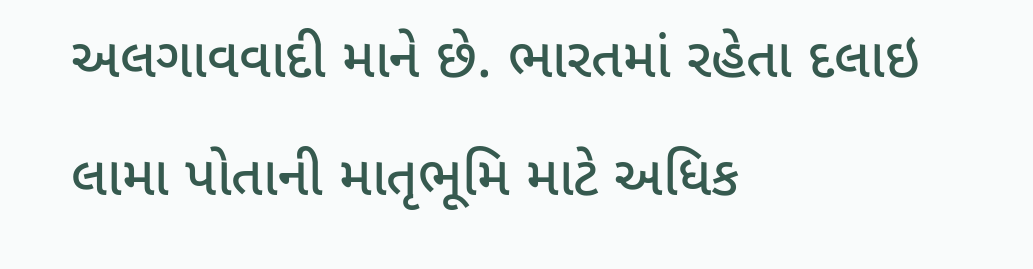અલગાવવાદી માને છે. ભારતમાં રહેતા દલાઇ લામા પોતાની માતૃભૂમિ માટે અધિક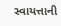સ્વાયત્તાની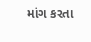માંગ કરતા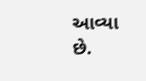આવ્યા છે.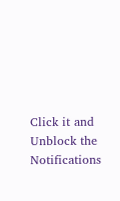Click it and Unblock the Notifications